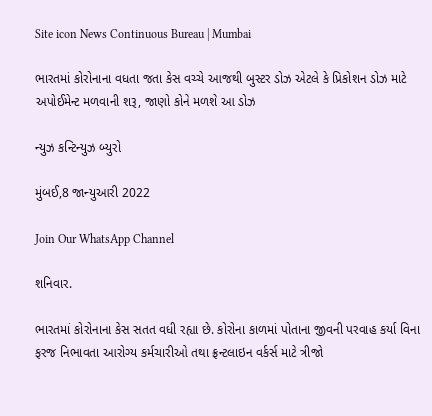Site icon News Continuous Bureau | Mumbai

ભારતમાં કોરોનાના વધતા જતા કેસ વચ્ચે આજથી બુસ્ટર ડોઝ એટલે કે પ્રિકોશન ડોઝ માટે અપોઈમેન્ટ મળવાની શરૂ, જાણો કોને મળશે આ ડોઝ

ન્યુઝ કન્ટિન્યુઝ બ્યુરો

મુંબઈ,8 જાન્યુઆરી 2022

Join Our WhatsApp Channel

શનિવાર.

ભારતમાં કોરોનાના કેસ સતત વધી રહ્યા છે. કોરોના કાળમાં પોતાના જીવની પરવાહ કર્યા વિના ફરજ નિભાવતા આરોગ્ય કર્મચારીઓ તથા ફ્રન્ટલાઇન વર્કર્સ માટે ત્રીજો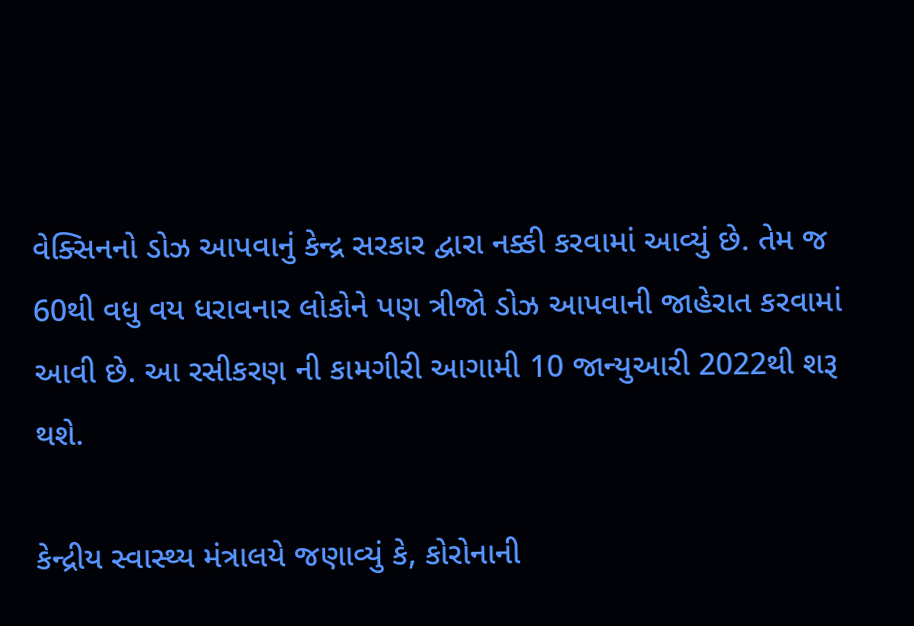વેક્સિનનો ડોઝ આપવાનું કેન્દ્ર સરકાર દ્વારા નક્કી કરવામાં આવ્યું છે. તેમ જ 60થી વધુ વય ધરાવનાર લોકોને પણ ત્રીજો ડોઝ આપવાની જાહેરાત કરવામાં આવી છે. આ રસીકરણ ની કામગીરી આગામી 10 જાન્યુઆરી 2022થી શરૂ થશે.

કેન્દ્રીય સ્વાસ્થ્ય મંત્રાલયે જણાવ્યું કે, કોરોનાની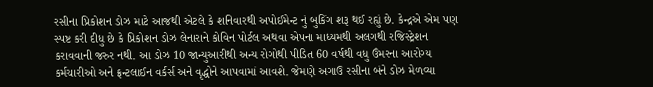રસીના પ્રિકોશન ડોઝ માટે આજથી એટલે કે શનિવારથી અપોઈમેન્ટ નું બુકિંગ શરૂ થઈ રહ્યું છે. કેન્દ્રએ એમ પણ સ્પષ્ટ કરી દીધુ છે કે પ્રિકોશન ડોઝ લેનારાને કોવિન પોર્ટલ અથવા એપના માધ્યમથી અલગથી રજિસ્ટ્રેશન કરાવવાની જરુર નથી. આ ડોઝ 10 જાન્યુઆરીથી અન્ય રોગોથી પીડિત 60 વર્ષથી વધુ ઉંમરના આરોગ્ય કર્મચારીઓ અને ફ્રન્ટલાઈન વર્કર્સ અને વૃદ્ધોને આપવામાં આવશે. જેમણે અગાઉ રસીના બંને ડોઝ મેળવ્યા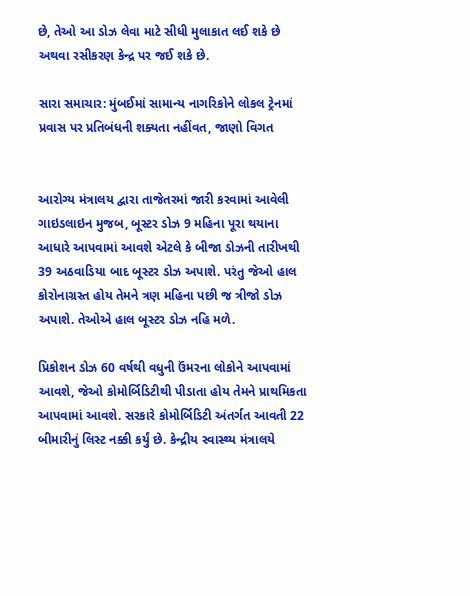છે, તેઓ આ ડોઝ લેવા માટે સીધી મુલાકાત લઈ શકે છે અથવા રસીકરણ કેન્દ્ર પર જઈ શકે છે.

સારા સમાચાર: મુંબઈમાં સામાન્ય નાગરિકોને લોકલ ટ્રેનમાં પ્રવાસ પર પ્રતિબંધની શક્યતા નહીંવત, જાણો વિગત


આરોગ્ય મંત્રાલય દ્વારા તાજેતરમાં જારી કરવામાં આવેલી ગાઇડલાઇન મુજબ, બૂસ્ટર ડોઝ 9 મહિના પૂરા થયાના આધારે આપવામાં આવશે એટલે કે બીજા ડોઝની તારીખથી 39 અઠવાડિયા બાદ બૂસ્ટર ડોઝ અપાશે. પરંતુ જેઓ હાલ કોરોનાગ્રસ્ત હોય તેમને ત્રણ મહિના પછી જ ત્રીજો ડોઝ અપાશે. તેઓએ હાલ બૂસ્ટર ડોઝ નહિ મળે.

પ્રિકોશન ડોઝ 60 વર્ષથી વધુની ઉંમરના લોકોને આપવામાં આવશે, જેઓ કોમોર્બિડિટીથી પીડાતા હોય તેમને પ્રાથમિકતા આપવામાં આવશે. સરકારે કોમોર્બિડિટી અંતર્ગત આવતી 22 બીમારીનું લિસ્ટ નક્કી કર્યું છે. કેન્દ્રીય સ્વાસ્થ્ય મંત્રાલયે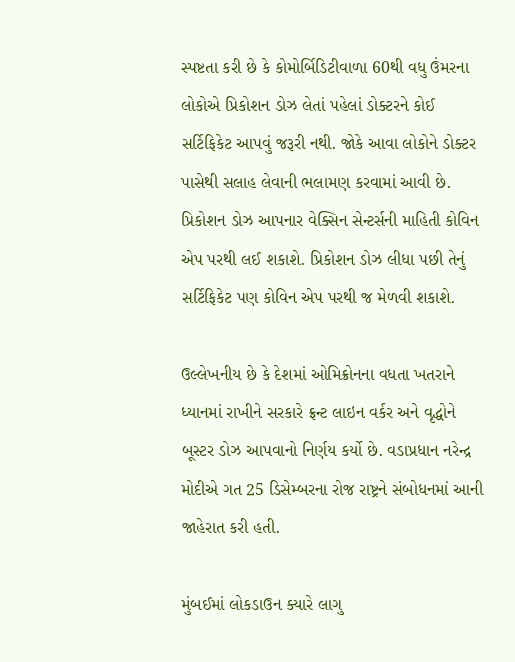સ્પષ્ટતા કરી છે કે કોમોર્બિડિટીવાળા 60થી વધુ ઉંમરના લોકોએ પ્રિકોશન ડોઝ લેતાં પહેલાં ડોક્ટરને કોઈ સર્ટિફિકેટ આપવું જરૂરી નથી. જોકે આવા લોકોને ડોક્ટર પાસેથી સલાહ લેવાની ભલામણ કરવામાં આવી છે. પ્રિકોશન ડોઝ આપનાર વેક્સિન સેન્ટર્સની માહિતી કોવિન એપ પરથી લઈ શકાશે. પ્રિકોશન ડોઝ લીધા પછી તેનું સર્ટિફિકેટ પણ કોવિન એપ પરથી જ મેળવી શકાશે.

ઉલ્લેખનીય છે કે દેશમાં ઓમિક્રોનના વધતા ખતરાને ધ્યાનમાં રાખીને સરકારે ફ્રન્ટ લાઇન વર્કર અને વૃદ્ધોને બૂસ્ટર ડોઝ આપવાનો નિર્ણય કર્યો છે. વડાપ્રધાન નરેન્દ્ર મોદીએ ગત 25 ડિસેમ્બરના રોજ રાષ્ટ્રને સંબોધનમાં આની જાહેરાત કરી હતી.

મુંબઈમાં લોકડાઉન ક્યારે લાગુ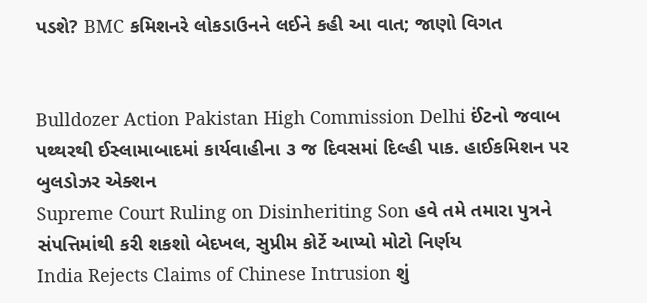પડશે? BMC કમિશનરે લોકડાઉનને લઈને કહી આ વાત; જાણો વિગત


Bulldozer Action Pakistan High Commission Delhi ઈંટનો જવાબ પથ્થરથી ઈસ્લામાબાદમાં કાર્યવાહીના ૩ જ દિવસમાં દિલ્હી પાક. હાઈકમિશન પર બુલડોઝર એક્શન
Supreme Court Ruling on Disinheriting Son હવે તમે તમારા પુત્રને સંપત્તિમાંથી કરી શકશો બેદખલ, સુપ્રીમ કોર્ટે આપ્યો મોટો નિર્ણય
India Rejects Claims of Chinese Intrusion શું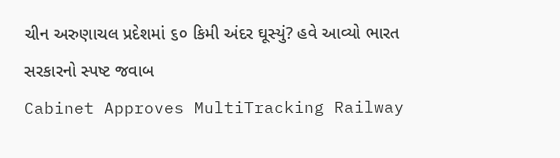ચીન અરુણાચલ પ્રદેશમાં ૬૦ કિમી અંદર ઘૂસ્યું? હવે આવ્યો ભારત સરકારનો સ્પષ્ટ જવાબ
Cabinet Approves MultiTracking Railway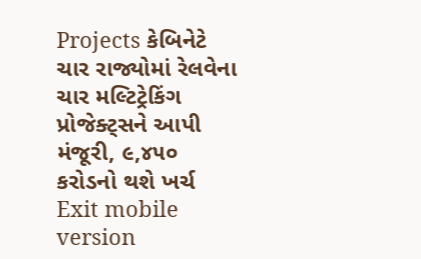Projects કેબિનેટે ચાર રાજ્યોમાં રેલવેના ચાર મલ્ટિટ્રેકિંગ પ્રોજેક્ટ્સને આપી મંજૂરી, ૯,૪૫૦ કરોડનો થશે ખર્ચ
Exit mobile version